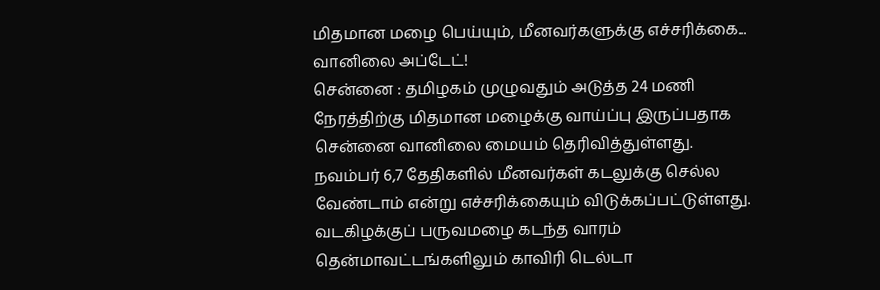மிதமான மழை பெய்யும், மீனவர்களுக்கு எச்சரிக்கை... வானிலை அப்டேட்!
சென்னை : தமிழகம் முழுவதும் அடுத்த 24 மணி நேரத்திற்கு மிதமான மழைக்கு வாய்ப்பு இருப்பதாக சென்னை வானிலை மையம் தெரிவித்துள்ளது. நவம்பர் 6,7 தேதிகளில் மீனவர்கள் கடலுக்கு செல்ல வேண்டாம் என்று எச்சரிக்கையும் விடுக்கப்பட்டுள்ளது.
வடகிழக்குப் பருவமழை கடந்த வாரம் தென்மாவட்டங்களிலும் காவிரி டெல்டா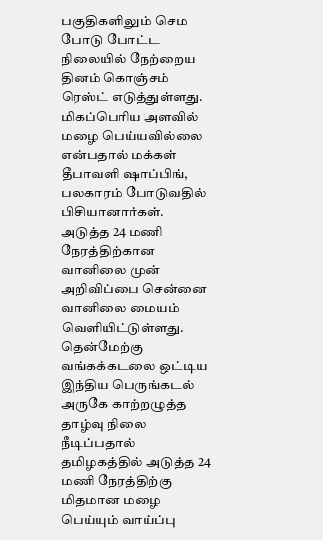பகுதிகளிலும் செம போடு போட்ட நிலையில் நேற்றைய தினம் கொஞ்சம் ரெஸ்ட் எடுத்துள்ளது. மிகப்பெரிய அளவில் மழை பெய்யவில்லை என்பதால் மக்கள் தீபாவளி ஷாப்பிங், பலகாரம் போடுவதில் பிசியானார்கள்.
அடுத்த 24 மணி நேரத்திற்கான வானிலை முன் அறிவிப்பை சென்னை வானிலை மையம் வெளியிட்டுள்ளது. தென்மேற்கு வங்கக்கடலை ஒட்டிய இந்திய பெருங்கடல் அருகே காற்றழுத்த தாழ்வு நிலை நீடிப்பதால் தமிழகத்தில் அடுத்த 24 மணி நேரத்திற்கு மிதமான மழை பெய்யும் வாய்ப்பு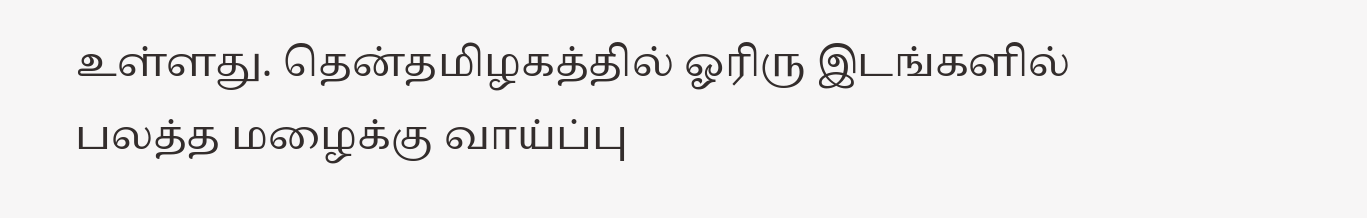உள்ளது. தென்தமிழகத்தில் ஓரிரு இடங்களில் பலத்த மழைக்கு வாய்ப்பு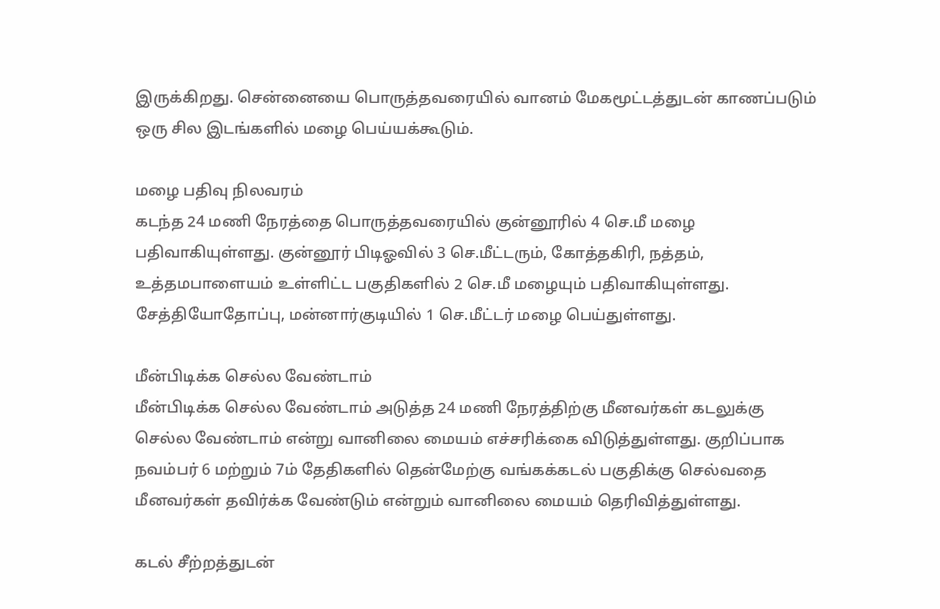இருக்கிறது. சென்னையை பொருத்தவரையில் வானம் மேகமூட்டத்துடன் காணப்படும் ஒரு சில இடங்களில் மழை பெய்யக்கூடும்.

மழை பதிவு நிலவரம்
கடந்த 24 மணி நேரத்தை பொருத்தவரையில் குன்னூரில் 4 செ.மீ மழை பதிவாகியுள்ளது. குன்னூர் பிடிஓவில் 3 செ.மீட்டரும், கோத்தகிரி, நத்தம், உத்தமபாளையம் உள்ளிட்ட பகுதிகளில் 2 செ.மீ மழையும் பதிவாகியுள்ளது. சேத்தியோதோப்பு, மன்னார்குடியில் 1 செ.மீட்டர் மழை பெய்துள்ளது.

மீன்பிடிக்க செல்ல வேண்டாம்
மீன்பிடிக்க செல்ல வேண்டாம் அடுத்த 24 மணி நேரத்திற்கு மீனவர்கள் கடலுக்கு செல்ல வேண்டாம் என்று வானிலை மையம் எச்சரிக்கை விடுத்துள்ளது. குறிப்பாக நவம்பர் 6 மற்றும் 7ம் தேதிகளில் தென்மேற்கு வங்கக்கடல் பகுதிக்கு செல்வதை மீனவர்கள் தவிர்க்க வேண்டும் என்றும் வானிலை மையம் தெரிவித்துள்ளது.

கடல் சீற்றத்துடன்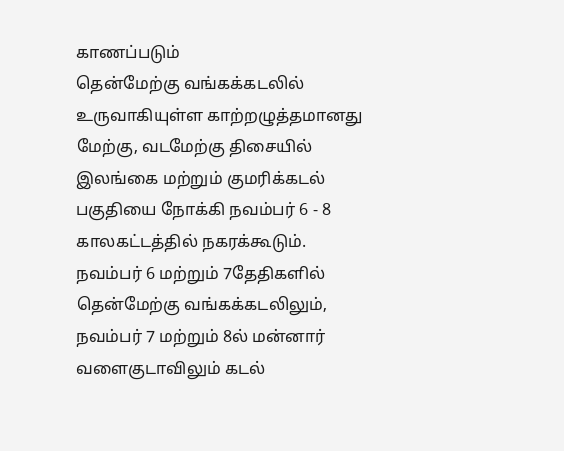காணப்படும்
தென்மேற்கு வங்கக்கடலில் உருவாகியுள்ள காற்றழுத்தமானது மேற்கு, வடமேற்கு திசையில் இலங்கை மற்றும் குமரிக்கடல் பகுதியை நோக்கி நவம்பர் 6 - 8 காலகட்டத்தில் நகரக்கூடும். நவம்பர் 6 மற்றும் 7தேதிகளில் தென்மேற்கு வங்கக்கடலிலும், நவம்பர் 7 மற்றும் 8ல் மன்னார் வளைகுடாவிலும் கடல்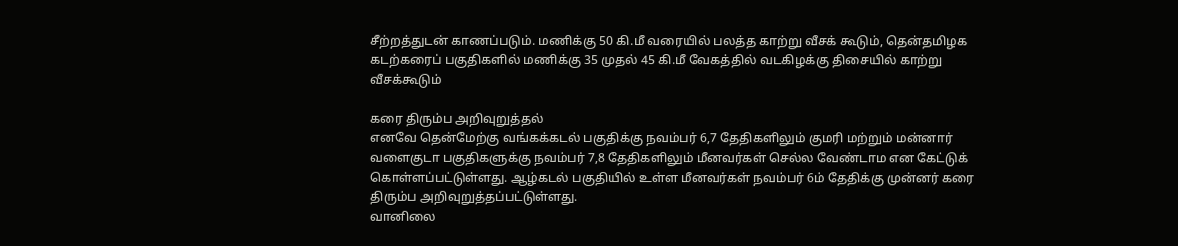சீற்றத்துடன் காணப்படும். மணிக்கு 50 கி.மீ வரையில் பலத்த காற்று வீசக் கூடும், தென்தமிழக கடற்கரைப் பகுதிகளில் மணிக்கு 35 முதல் 45 கி.மீ வேகத்தில் வடகிழக்கு திசையில் காற்று வீசக்கூடும்

கரை திரும்ப அறிவுறுத்தல்
எனவே தென்மேற்கு வங்கக்கடல் பகுதிக்கு நவம்பர் 6,7 தேதிகளிலும் குமரி மற்றும் மன்னார் வளைகுடா பகுதிகளுக்கு நவம்பர் 7,8 தேதிகளிலும் மீனவர்கள் செல்ல வேண்டாம என கேட்டுக் கொள்ளப்பட்டுள்ளது. ஆழ்கடல் பகுதியில் உள்ள மீனவர்கள் நவம்பர் 6ம் தேதிக்கு முன்னர் கரை திரும்ப அறிவுறுத்தப்பட்டுள்ளது.
வானிலை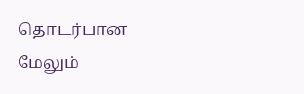தொடர்பான மேலும்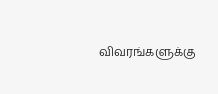விவரங்களுக்கு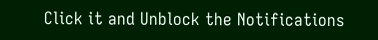Click it and Unblock the Notifications